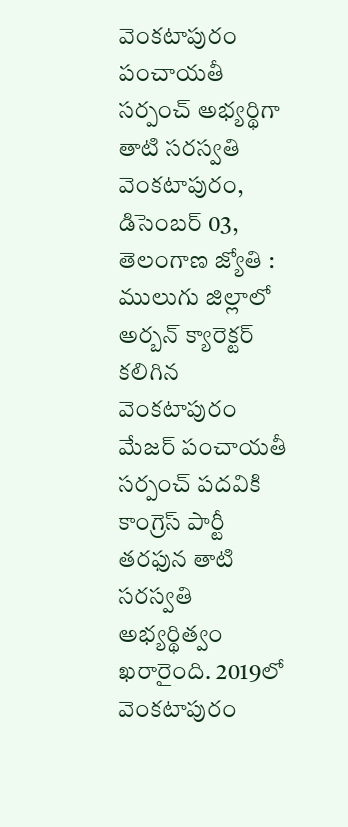వెంకటాపురం పంచాయతీ సర్పంచ్ అభ్యర్థిగా తాటి సరస్వతి
వెంకటాపురం, డిసెంబర్ 03, తెలంగాణ జ్యోతి : ములుగు జిల్లాలో అర్బన్ క్యారెక్టర్ కలిగిన వెంకటాపురం మేజర్ పంచాయతీ సర్పంచ్ పదవికి కాంగ్రెస్ పార్టీ తరఫున తాటి సరస్వతి అభ్యర్థిత్వం ఖరారైంది. 2019లో వెంకటాపురం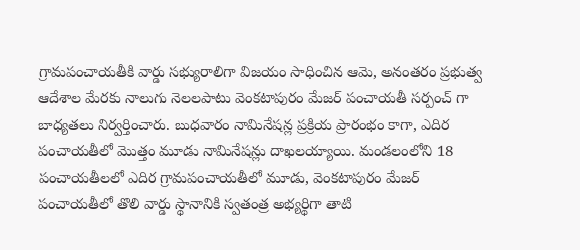గ్రామపంచాయతీకి వార్డు సభ్యురాలిగా విజయం సాధించిన ఆమె, అనంతరం ప్రభుత్వ ఆదేశాల మేరకు నాలుగు నెలలపాటు వెంకటాపురం మేజర్ పంచాయతీ సర్పంచ్ గా బాధ్యతలు నిర్వర్తించారు. బుధవారం నామినేషన్ల ప్రక్రియ ప్రారంభం కాగా, ఎదిర పంచాయతీలో మొత్తం మూడు నామినేషన్లు దాఖలయ్యాయి. మండలంలోని 18 పంచాయతీలలో ఎదిర గ్రామపంచాయతీలో మూడు, వెంకటాపురం మేజర్ పంచాయతీలో తొలి వార్డు స్థానానికి స్వతంత్ర అభ్యర్థిగా తాటి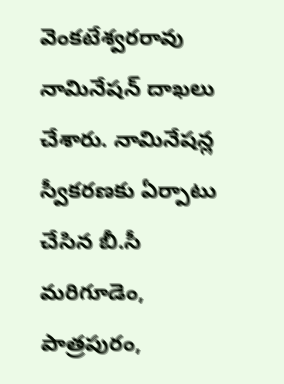వెంకటేశ్వరరావు నామినేషన్ దాఖలు చేశారు. నామినేషన్ల స్వీకరణకు ఏర్పాటు చేసిన బీ.సీ మరిగూడెం, పాత్రపురం,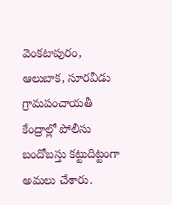వెంకటాపురం, ఆలుబాక, సూరవీడు గ్రామపంచాయతీ కేంద్రాల్లో పోలీసు బందోబస్తు కట్టుదిట్టంగా అమలు చేశారు.